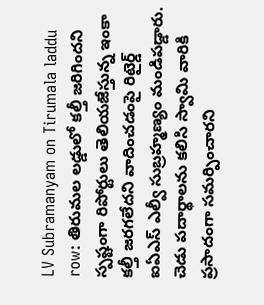LV Subramanyam on Tirumala laddu row: తిరుమల లడ్డులో కల్తీ జరిగిందని స్పష్టంగా రిపోర్టులు తెలియజేస్తున్న ఇంకా కల్తీ జరగలేదని వాదించడంపై రిటైర్డ్ ఐఏఎస్ ఎల్వీ సుబ్రహ్మణ్యం మండిపడ్డారు. చెడు పదార్థాలను కలిసి స్వామి వారికి ప్రసాదంగా సమర్పించారని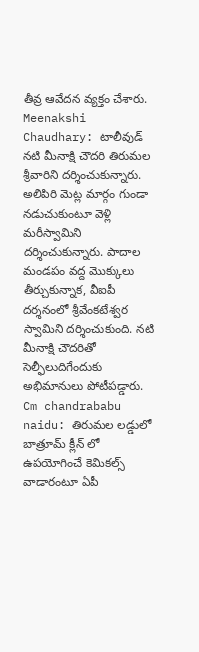తీవ్ర ఆవేదన వ్యక్తం చేశారు.
Meenakshi Chaudhary: టాలీవుడ్ నటి మీనాక్షి చౌదరి తిరుమల శ్రీవారిని దర్శించుకున్నారు. అలిపిరి మెట్ల మార్గం గుండా నడుచుకుంటూ వెళ్లి మరీస్వామిని దర్శించుకున్నారు. పాదాల మండపం వద్ద మొక్కులు తీర్చుకున్నాక, వీఐపీ దర్శనంలో శ్రీవేంకటేశ్వర స్వామిని దర్శించుకుంది. నటి మీనాక్షి చౌదరితో సెల్ఫీలుదిగేందుకు అభిమానులు పోటీపడ్డారు.
Cm chandrababu naidu: తిరుమల లడ్డులో బాత్రూమ్ క్లీన్ లో ఉపయోగించే కెమికల్స్ వాడారంటూ ఏపీ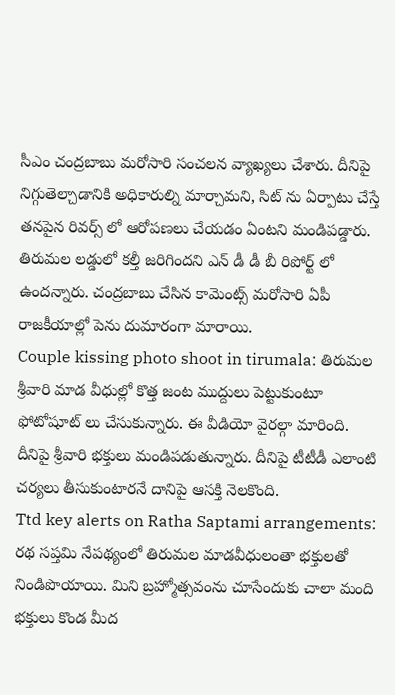సీఎం చంద్రబాబు మరోసారి సంచలన వ్యాఖ్యలు చేశారు. దీనిపై నిగ్గుతెల్చాడానికి అధికారుల్ని మార్చామని, సిట్ ను ఏర్పాటు చేస్తే తనపైన రివర్స్ లో ఆరోపణలు చేయడం ఏంటని మండిపడ్డారు. తిరుమల లడ్డులో కల్తీ జరిగిందని ఎన్ డీ డీ బీ రిపోర్ట్ లో ఉందన్నారు. చంద్రబాబు చేసిన కామెంట్స్ మరోసారి ఏపీ రాజకీయాల్లో పెను దుమారంగా మారాయి.
Couple kissing photo shoot in tirumala: తిరుమల శ్రీవారి మాడ వీధుల్లో కొత్త జంట ముద్దులు పెట్టుకుంటూ ఫోటోషూట్ లు చేసుకున్నారు. ఈ వీడియో వైరల్గా మారింది. దీనిపై శ్రీవారి భక్తులు మండిపడుతున్నారు. దీనిపై టీటీడీ ఎలాంటి చర్యలు తీసుకుంటారనే దానిపై ఆసక్తి నెలకొంది.
Ttd key alerts on Ratha Saptami arrangements: రథ సప్తమి నేపథ్యంలో తిరుమల మాడవీధులంతా భక్తులతో నిండిపొయాయి. మిని బ్రహ్మోత్సవంను చూసేందుకు చాలా మంది భక్తులు కొండ మీద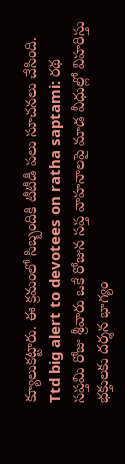క్యూలుకట్టారు. ఈ క్రమంలో సిబ్బందికి టీటీడీ పలు సూచనలు చేసింది.
Ttd big alert to devotees on ratha saptami: రథ సప్తమి రోజు శ్రీవారు ఒకే రోజున సప్త వాహనాలపై మాడ వీధుల్లో విహరిస్తు భక్తులకు దర్శన భాగ్యం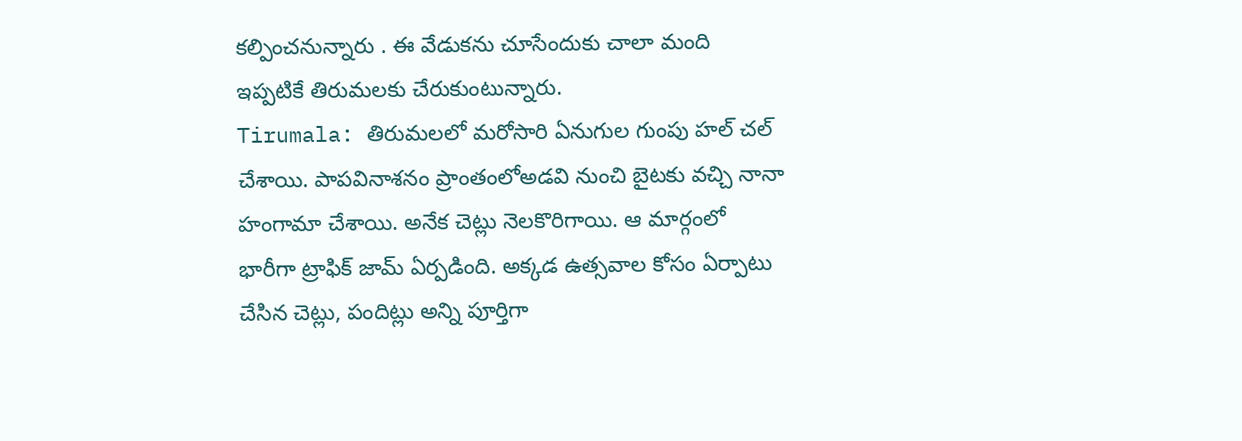కల్పించనున్నారు . ఈ వేడుకను చూసేందుకు చాలా మంది ఇప్పటికే తిరుమలకు చేరుకుంటున్నారు.
Tirumala: తిరుమలలో మరోసారి ఏనుగుల గుంపు హల్ చల్ చేశాయి. పాపవినాశనం ప్రాంతంలోఅడవి నుంచి బైటకు వచ్చి నానా హంగామా చేశాయి. అనేక చెట్లు నెలకొరిగాయి. ఆ మార్గంలో భారీగా ట్రాఫిక్ జామ్ ఏర్పడింది. అక్కడ ఉత్సవాల కోసం ఏర్పాటు చేసిన చెట్లు, పందిట్లు అన్ని పూర్తిగా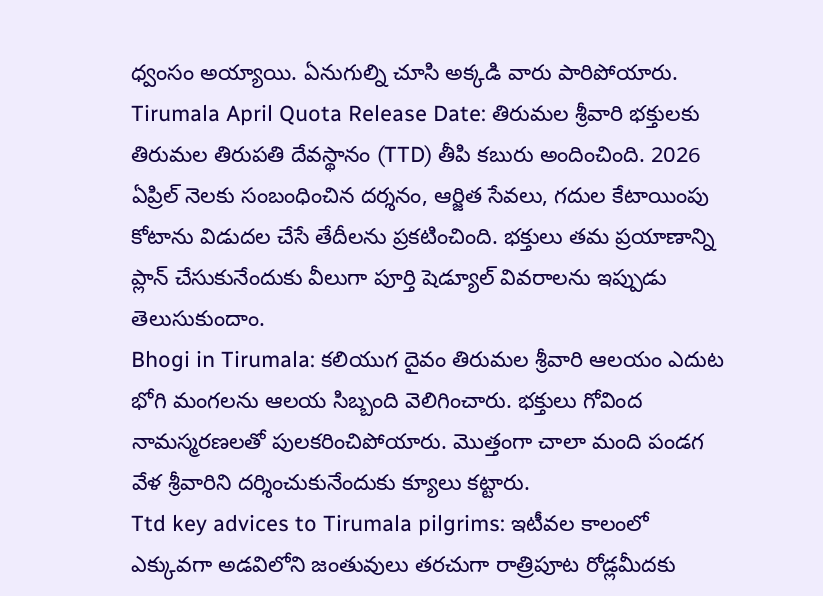ధ్వంసం అయ్యాయి. ఏనుగుల్ని చూసి అక్కడి వారు పారిపోయారు.
Tirumala April Quota Release Date: తిరుమల శ్రీవారి భక్తులకు తిరుమల తిరుపతి దేవస్థానం (TTD) తీపి కబురు అందించింది. 2026 ఏప్రిల్ నెలకు సంబంధించిన దర్శనం, ఆర్జిత సేవలు, గదుల కేటాయింపు కోటాను విడుదల చేసే తేదీలను ప్రకటించింది. భక్తులు తమ ప్రయాణాన్ని ప్లాన్ చేసుకునేందుకు వీలుగా పూర్తి షెడ్యూల్ వివరాలను ఇప్పుడు తెలుసుకుందాం.
Bhogi in Tirumala: కలియుగ దైవం తిరుమల శ్రీవారి ఆలయం ఎదుట భోగి మంగలను ఆలయ సిబ్బంది వెలిగించారు. భక్తులు గోవింద నామస్మరణలతో పులకరించిపోయారు. మొత్తంగా చాలా మంది పండగ వేళ శ్రీవారిని దర్శించుకునేందుకు క్యూలు కట్టారు.
Ttd key advices to Tirumala pilgrims: ఇటీవల కాలంలో ఎక్కువగా అడవిలోని జంతువులు తరచుగా రాత్రిపూట రోడ్లమీదకు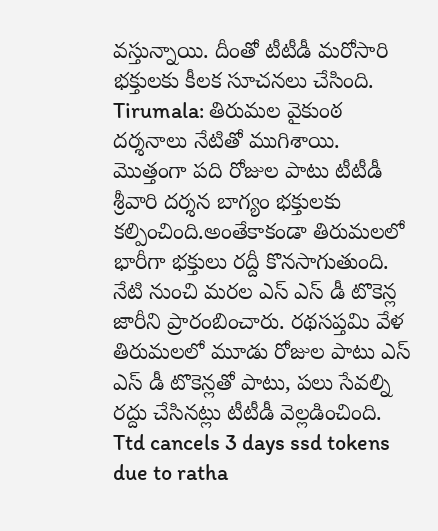వస్తున్నాయి. దీంతో టీటీడీ మరోసారి భక్తులకు కీలక సూచనలు చేసింది.
Tirumala: తిరుమల వైకుంఠ దర్శనాలు నేటితో ముగిశాయి. మొత్తంగా పది రోజుల పాటు టీటీడీ శ్రీవారి దర్శన బాగ్యం భక్తులకు కల్పించింది.అంతేకాకండా తిరుమలలో భారీగా భక్తులు రద్దీ కొనసాగుతుంది. నేటి నుంచి మరల ఎస్ ఎస్ డీ టొకెన్ల జారీని ప్రారంబించారు. రథసప్తమి వేళ తిరుమలలో మూడు రోజుల పాటు ఎస్ ఎస్ డీ టొకెన్లతో పాటు, పలు సేవల్ని రద్దు చేసినట్లు టీటీడీ వెల్లడించింది.
Ttd cancels 3 days ssd tokens due to ratha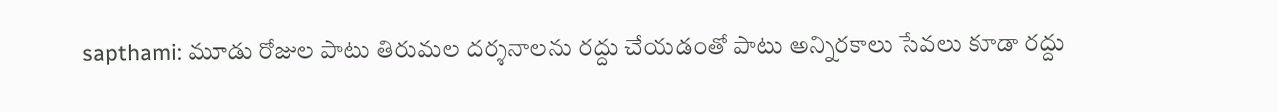sapthami: మూడు రోజుల పాటు తిరుమల దర్శనాలను రద్దు చేయడంతో పాటు అన్నిరకాలు సేవలు కూడా రద్దు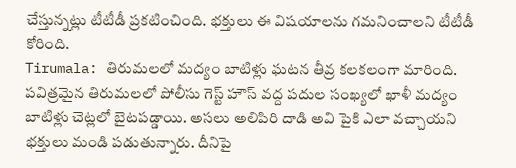చేస్తున్నట్లు టీటీడీ ప్రకటించింది. భక్తులు ఈ విషయాలను గమనించాలని టీటీడీ కోరింది.
Tirumala: తిరుమలలో మద్యం బాటిళ్లు ఘటన తీవ్ర కలకలంగా మారింది. పవిత్రమైన తిరుమలలో పోలీసు గెస్ట్ హౌస్ వద్ద పదుల సంఖ్యలో ఖాళీ మద్యం బాటిళ్లు చెట్లలో బైటపడ్డాయి. అసలు అలిపిరి దాడి అవి పైకి ఎలా వచ్చాయని భక్తులు మండి పడుతున్నారు. దీనిపై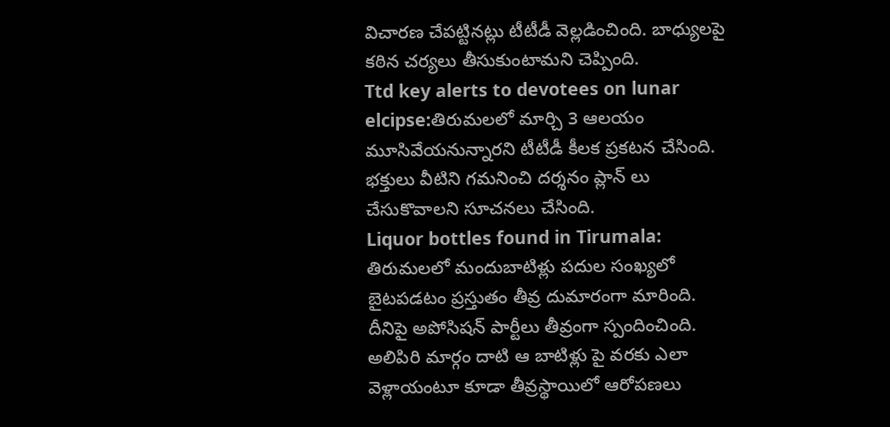విచారణ చేపట్టినట్లు టీటీడీ వెల్లడించింది. బాధ్యులపై కఠిన చర్యలు తీసుకుంటామని చెప్పింది.
Ttd key alerts to devotees on lunar elcipse:తిరుమలలో మార్చి 3 ఆలయం మూసివేయనున్నారని టీటీడీ కీలక ప్రకటన చేసింది. భక్తులు వీటిని గమనించి దర్శనం ప్లాన్ లు చేసుకొవాలని సూచనలు చేసింది.
Liquor bottles found in Tirumala: తిరుమలలో మందుబాటిళ్లు పదుల సంఖ్యలో బైటపడటం ప్రస్తుతం తీవ్ర దుమారంగా మారింది. దీనిపై అపోసిషన్ పార్టీలు తీవ్రంగా స్పందించింది. అలిపిరి మార్గం దాటి ఆ బాటిళ్లు పై వరకు ఎలా వెళ్లాయంటూ కూడా తీవ్రస్థాయిలో ఆరోపణలు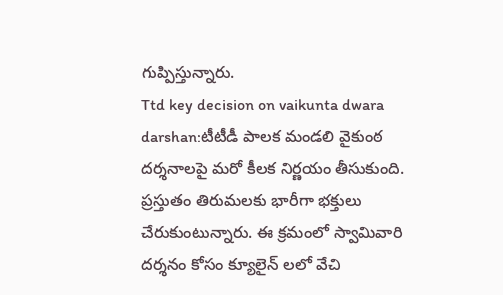గుప్పిస్తున్నారు.
Ttd key decision on vaikunta dwara darshan:టీటీడీ పాలక మండలి వైకుంఠ దర్శనాలపై మరో కీలక నిర్ణయం తీసుకుంది. ప్రస్తుతం తిరుమలకు భారీగా భక్తులు చేరుకుంటున్నారు. ఈ క్రమంలో స్వామివారి దర్శనం కోసం క్యూలైన్ లలో వేచి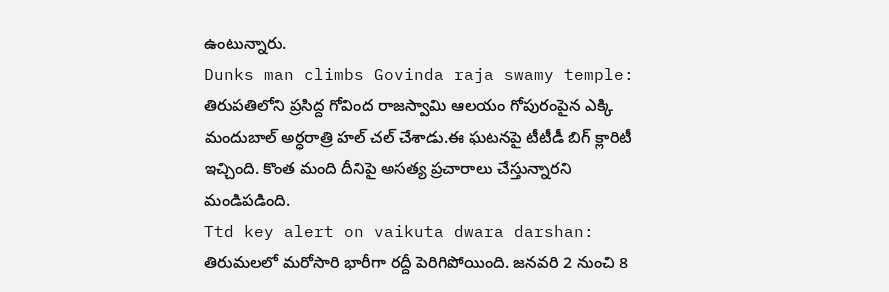ఉంటున్నారు.
Dunks man climbs Govinda raja swamy temple: తిరుపతిలోని ప్రసిద్ద గోవింద రాజస్వామి ఆలయం గోపురంపైన ఎక్కి మందుబాల్ అర్ధరాత్రి హల్ చల్ చేశాడు.ఈ ఘటనపై టీటీడీ బిగ్ క్లారిటీ ఇచ్చింది. కొంత మంది దీనిపై అసత్య ప్రచారాలు చేస్తున్నారని మండిపడింది.
Ttd key alert on vaikuta dwara darshan: తిరుమలలో మరోసారి భారీగా రద్దీ పెరిగిపోయింది. జనవరి 2 నుంచి 8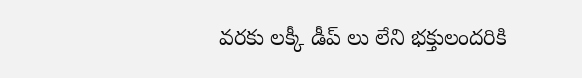వరకు లక్కీ డీప్ లు లేని భక్తులందరికి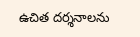ఉచిత దర్శనాలను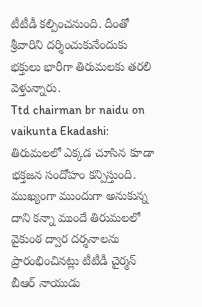టీటీడీ కల్పించనుంది. దీంతో శ్రీవారిని దర్శించుకునేందుకు భక్తులు భారీగా తిరుమలకు తరలి వెళ్తున్నారు.
Ttd chairman br naidu on vaikunta Ekadashi: తిరుమలలో ఎక్కడ చూసిన కూడా భక్తజన సందోహం కన్పిస్తుంది. ముఖ్యంగా ముందుగా అనుకున్న దాని కన్నా ముందే తిరుమలలో వైకుంఠ ద్వార దర్శనాలను ప్రారంభించినట్లు టీటీడీ చైర్మన్ బీఆర్ నాయుడు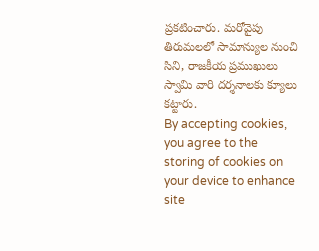ప్రకటించారు. మరోవైపు తిరుమలలో సామాన్యుల నుంచి సిని, రాజకీయ ప్రముఖులు స్వామి వారి దర్శనాలకు క్యూలు కట్టారు.
By accepting cookies, you agree to the storing of cookies on your device to enhance site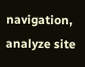navigation, analyze site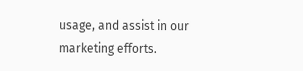usage, and assist in our marketing efforts.